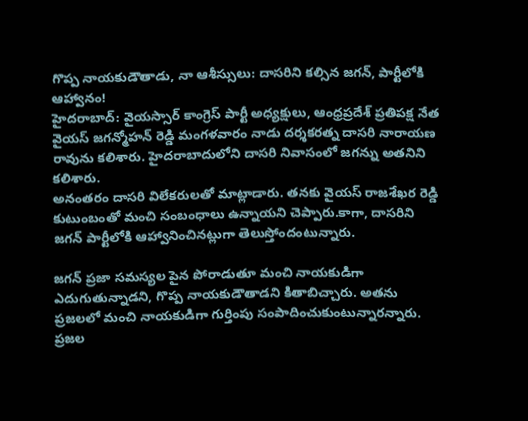గొప్ప నాయకుడౌతాడు, నా ఆశీస్సులు: దాసరిని కల్సిన జగన్, పార్టీలోకి ఆహ్వానం!
హైదరాబాద్: వైయస్సార్ కాంగ్రెస్ పార్టీ అధ్యక్షులు, ఆంధ్రప్రదేశ్ ప్రతిపక్ష నేత వైయస్ జగన్మోహన్ రెడ్డి మంగళవారం నాడు దర్శకరత్న దాసరి నారాయణ రావును కలిశారు. హైదరాబాదులోని దాసరి నివాసంలో జగన్ను అతనిని కలిశారు.
అనంతరం దాసరి విలేకరులతో మాట్లాడారు. తనకు వైయస్ రాజశేఖర రెడ్డి కుటుంబంతో మంచి సంబంధాలు ఉన్నాయని చెప్పారు.కాగా, దాసరిని జగన్ పార్టీలోకి ఆహ్వానించినట్లుగా తెలుస్తోందంటున్నారు.

జగన్ ప్రజా సమస్యల పైన పోరాడుతూ మంచి నాయకుడిగా ఎదుగుతున్నాడని, గొప్ప నాయకుడౌతాడని కితాబిచ్చారు. అతను ప్రజలలో మంచి నాయకుడిగా గుర్తింపు సంపాదించుకుంటున్నారన్నారు.
ప్రజల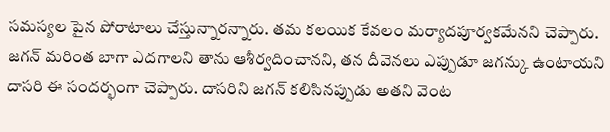సమస్యల పైన పోరాటాలు చేస్తున్నారన్నారు. తమ కలయిక కేవలం మర్యాదపూర్వకమేనని చెప్పారు. జగన్ మరింత బాగా ఎదగాలని తాను ఆశీర్వదించానని, తన దీవెనలు ఎప్పుడూ జగన్కు ఉంటాయని దాసరి ఈ సందర్భంగా చెప్పారు. దాసరిని జగన్ కలిసినప్పుడు అతని వెంట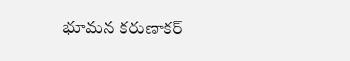భూమన కరుణాకర్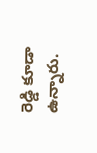రెడ్డి కూడా ఉన్నారు.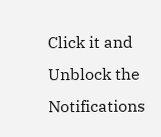Click it and Unblock the Notifications